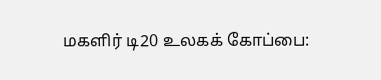மகளிர் டி20 உலகக் கோப்பை: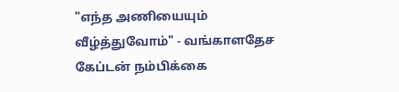"எந்த அணியையும் வீழ்த்துவோம்" - வங்காளதேச கேப்டன் நம்பிக்கை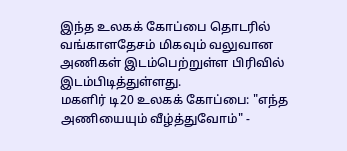இந்த உலகக் கோப்பை தொடரில் வங்காளதேசம் மிகவும் வலுவான அணிகள் இடம்பெற்றுள்ள பிரிவில் இடம்பிடித்துள்ளது.
மகளிர் டி20 உலகக் கோப்பை: "எந்த அணியையும் வீழ்த்துவோம்" -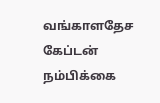வங்காளதேச கேப்டன் நம்பிக்கை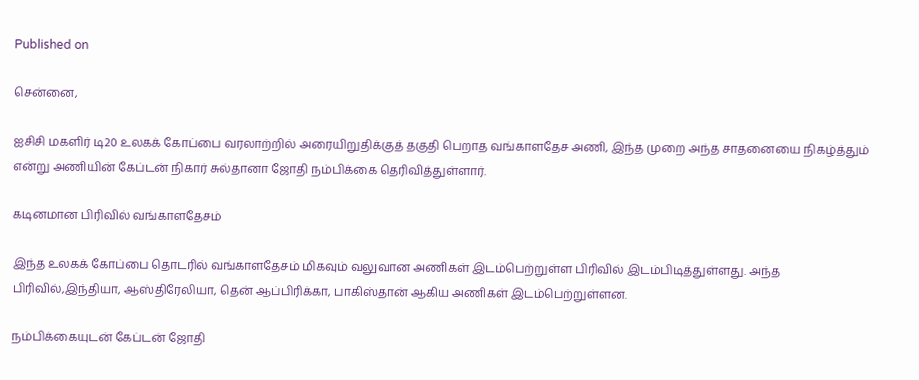Published on

சென்னை,

ஐசிசி மகளிர் டி20 உலகக் கோப்பை வரலாற்றில் அரையிறுதிக்குத் தகுதி பெறாத வங்காளதேச அணி, இந்த முறை அந்த சாதனையை நிகழ்த்தும் என்று அணியின் கேப்டன் நிகார் சுல்தானா ஜோதி நம்பிக்கை தெரிவித்துள்ளார்.

கடினமான பிரிவில் வங்காளதேசம்

இந்த உலகக் கோப்பை தொடரில் வங்காளதேசம் மிகவும் வலுவான அணிகள் இடம்பெற்றுள்ள பிரிவில் இடம்பிடித்துள்ளது. அந்த பிரிவில்,இந்தியா, ஆஸ்திரேலியா, தென் ஆப்பிரிக்கா, பாகிஸ்தான் ஆகிய அணிகள் இடம்பெற்றுள்ளன.

நம்பிக்கையுடன் கேப்டன் ஜோதி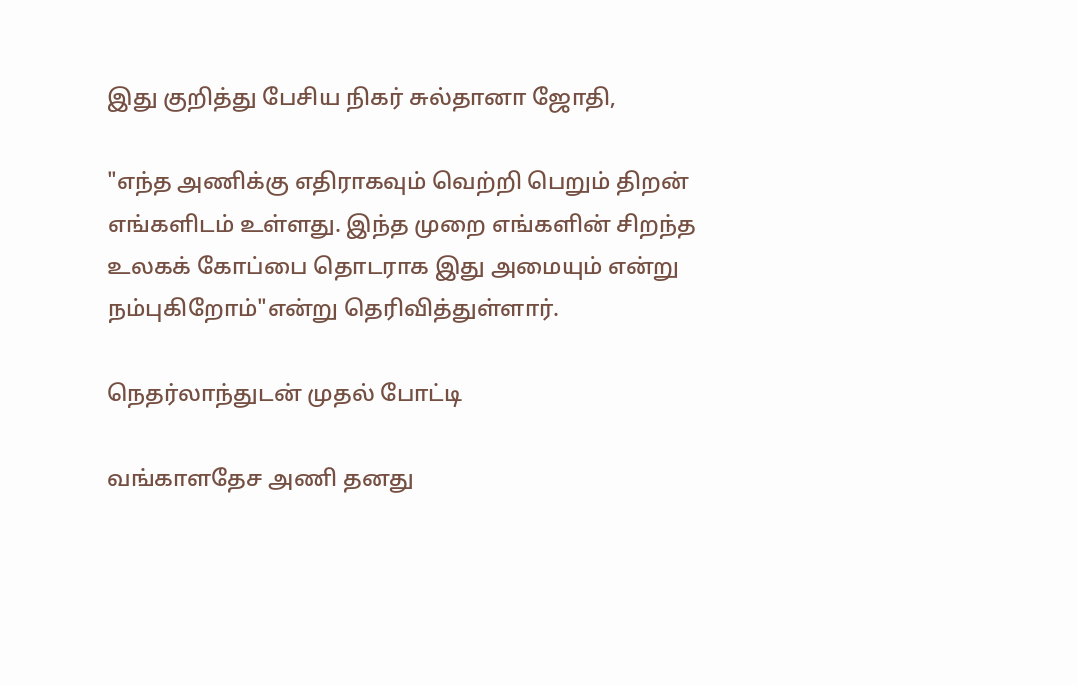இது குறித்து பேசிய நிகர் சுல்தானா ஜோதி,

"எந்த அணிக்கு எதிராகவும் வெற்றி பெறும் திறன் எங்களிடம் உள்ளது. இந்த முறை எங்களின் சிறந்த உலகக் கோப்பை தொடராக இது அமையும் என்று நம்புகிறோம்"என்று தெரிவித்துள்ளார்.

நெதர்லாந்துடன் முதல் போட்டி

வங்காளதேச அணி தனது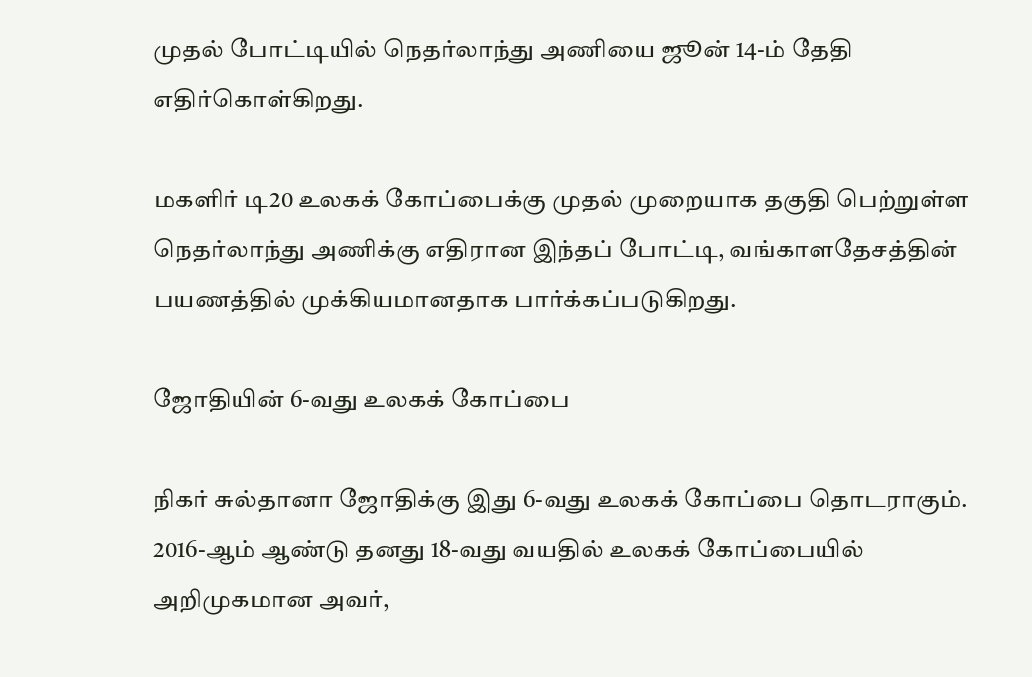முதல் போட்டியில் நெதர்லாந்து அணியை ஜூன் 14-ம் தேதி எதிர்கொள்கிறது.

மகளிர் டி20 உலகக் கோப்பைக்கு முதல் முறையாக தகுதி பெற்றுள்ள நெதர்லாந்து அணிக்கு எதிரான இந்தப் போட்டி, வங்காளதேசத்தின் பயணத்தில் முக்கியமானதாக பார்க்கப்படுகிறது.

ஜோதியின் 6-வது உலகக் கோப்பை

நிகர் சுல்தானா ஜோதிக்கு இது 6-வது உலகக் கோப்பை தொடராகும். 2016-ஆம் ஆண்டு தனது 18-வது வயதில் உலகக் கோப்பையில் அறிமுகமான அவர்,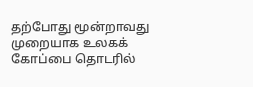தற்போது மூன்றாவது முறையாக உலகக் கோப்பை தொடரில்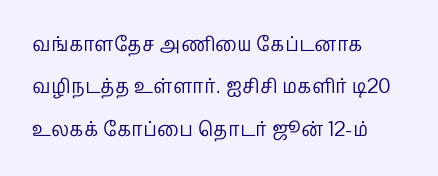வங்காளதேச அணியை கேப்டனாக வழிநடத்த உள்ளார். ஐசிசி மகளிர் டி20 உலகக் கோப்பை தொடர் ஜூன் 12-ம்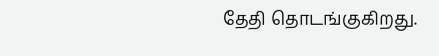தேதி தொடங்குகிறது.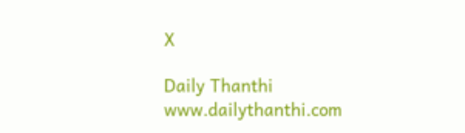X

Daily Thanthi
www.dailythanthi.com